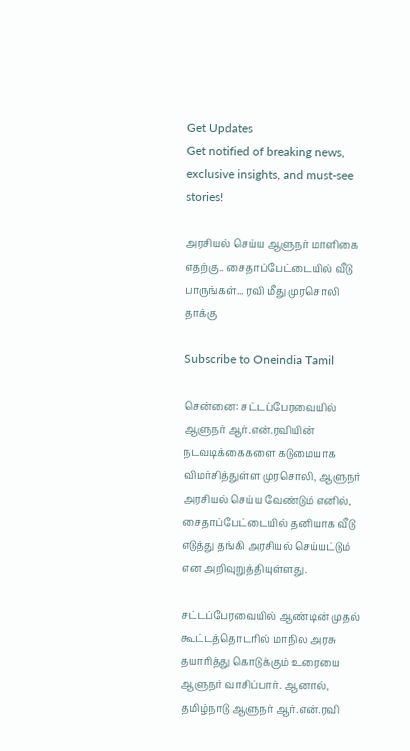Get Updates
Get notified of breaking news, exclusive insights, and must-see stories!

அரசியல் செய்ய ஆளுநர் மாளிகை எதற்கு.. சைதாப்பேட்டையில் வீடு பாருங்கள்... ரவி மீது முரசொலி தாக்கு

Subscribe to Oneindia Tamil

சென்னை: சட்டப்பேரவையில் ஆளுநர் ஆர்.என்.ரவியின் நடவடிக்கைகளை கடுமையாக விமர்சித்துள்ள முரசொலி, ஆளுநர் அரசியல் செய்ய வேண்டும் எனில், சைதாப்பேட்டையில் தனியாக வீடு எடுத்து தங்கி அரசியல் செய்யட்டும் என அறிவுறுத்தியுள்ளது.

சட்டப்பேரவையில் ஆண்டின் முதல் கூட்டத்தொடரில் மாநில அரசு தயாரித்து கொடுக்கும் உரையை ஆளுநர் வாசிப்பார். ஆனால், தமிழ்நாடு ஆளுநர் ஆர்.என்.ரவி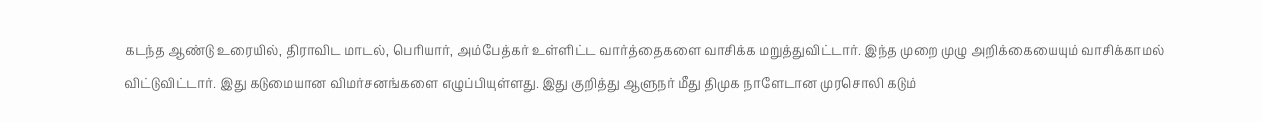கடந்த ஆண்டு உரையில், திராவிட மாடல், பெரியார், அம்பேத்கர் உள்ளிட்ட வார்த்தைகளை வாசிக்க மறுத்துவிட்டார். இந்த முறை முழு அறிக்கையையும் வாசிக்காமல் விட்டுவிட்டார். இது கடுமையான விமர்சனங்களை எழுப்பியுள்ளது. இது குறித்து ஆளுநர் மீது திமுக நாளேடான முரசொலி கடும்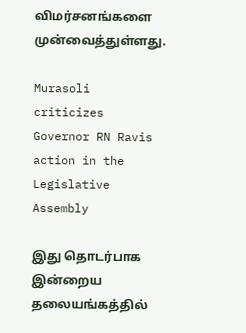விமர்சனங்களை முன்வைத்துள்ளது.

Murasoli criticizes Governor RN Ravis action in the Legislative Assembly

இது தொடர்பாக இன்றைய தலையங்கத்தில்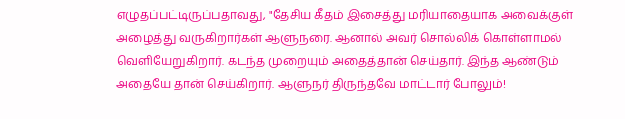எழுதப்பட்டிருப்பதாவது, "தேசிய கீதம் இசைத்து மரியாதையாக அவைக்குள் அழைத்து வருகிறார்கள் ஆளுநரை. ஆனால் அவர் சொல்லிக் கொள்ளாமல் வெளியேறுகிறார். கடந்த முறையும் அதைத்தான் செய்தார். இந்த ஆண்டும் அதையே தான் செய்கிறார். ஆளுநர் திருந்தவே மாட்டார் போலும்!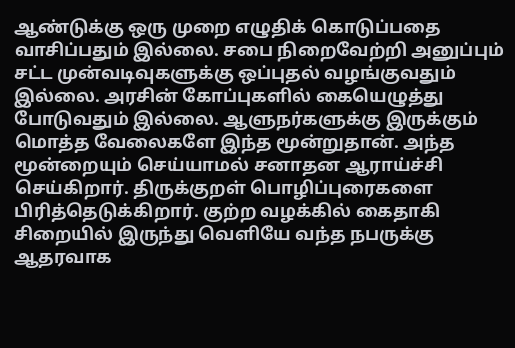ஆண்டுக்கு ஒரு முறை எழுதிக் கொடுப்பதை வாசிப்பதும் இல்லை. சபை நிறைவேற்றி அனுப்பும் சட்ட முன்வடிவுகளுக்கு ஒப்புதல் வழங்குவதும் இல்லை. அரசின் கோப்புகளில் கையெழுத்து போடுவதும் இல்லை. ஆளுநர்களுக்கு இருக்கும் மொத்த வேலைகளே இந்த மூன்றுதான். அந்த மூன்றையும் செய்யாமல் சனாதன ஆராய்ச்சி செய்கிறார். திருக்குறள் பொழிப்புரைகளை பிரித்தெடுக்கிறார். குற்ற வழக்கில் கைதாகி சிறையில் இருந்து வெளியே வந்த நபருக்கு ஆதரவாக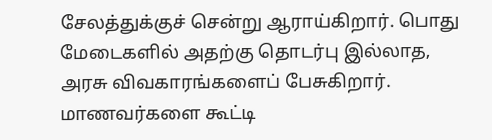சேலத்துக்குச் சென்று ஆராய்கிறார். பொது மேடைகளில் அதற்கு தொடர்பு இல்லாத, அரசு விவகாரங்களைப் பேசுகிறார். மாணவர்களை கூட்டி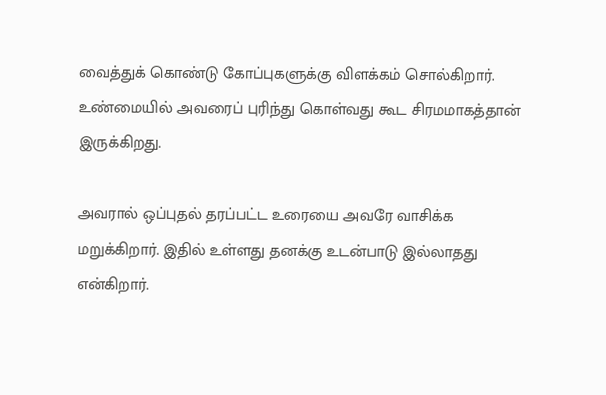வைத்துக் கொண்டு கோப்புகளுக்கு விளக்கம் சொல்கிறார். உண்மையில் அவரைப் புரிந்து கொள்வது கூட சிரமமாகத்தான் இருக்கிறது.

அவரால் ஒப்புதல் தரப்பட்ட உரையை அவரே வாசிக்க மறுக்கிறார். இதில் உள்ளது தனக்கு உடன்பாடு இல்லாதது என்கிறார்.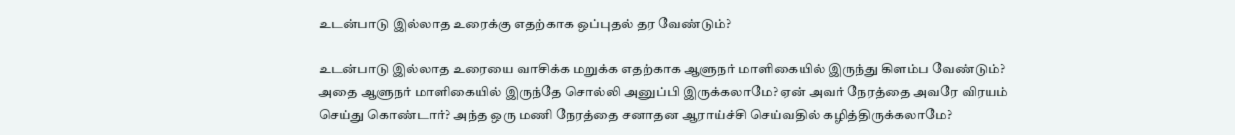உடன்பாடு இல்லாத உரைக்கு எதற்காக ஒப்புதல் தர வேண்டும்?

உடன்பாடு இல்லாத உரையை வாசிக்க மறுக்க எதற்காக ஆளுநர் மாளிகையில் இருந்து கிளம்ப வேண்டும்? அதை ஆளுநர் மாளிகையில் இருந்தே சொல்லி அனுப்பி இருக்கலாமே? ஏன் அவர் நேரத்தை அவரே விரயம் செய்து கொண்டார்? அந்த ஒரு மணி நேரத்தை சனாதன ஆராய்ச்சி செய்வதில் கழித்திருக்கலாமே?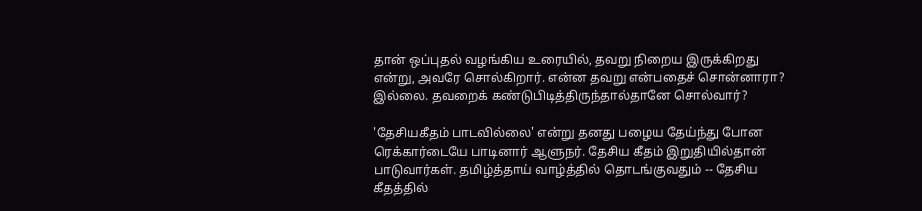தான் ஒப்புதல் வழங்கிய உரையில், தவறு நிறைய இருக்கிறது என்று, அவரே சொல்கிறார். என்ன தவறு என்பதைச் சொன்னாரா? இல்லை. தவறைக் கண்டுபிடித்திருந்தால்தானே சொல்வார்?

'தேசியகீதம் பாடவில்லை' என்று தனது பழைய தேய்ந்து போன ரெக்கார்டையே பாடினார் ஆளுநர். தேசிய கீதம் இறுதியில்தான் பாடுவார்கள். தமிழ்த்தாய் வாழ்த்தில் தொடங்குவதும் -- தேசிய கீதத்தில்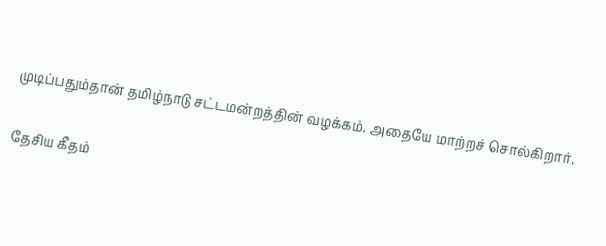முடிப்பதும்தான் தமிழ்நாடு சட்டமன்றத்தின் வழக்கம். அதையே மாற்றச் சொல்கிறார்.

தேசிய கீதம்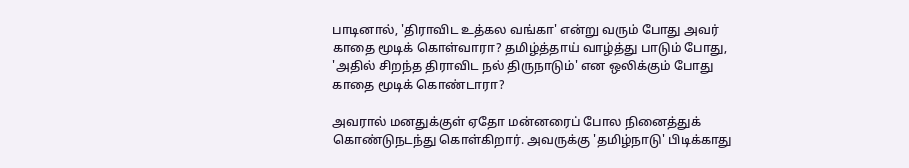பாடினால், 'திராவிட உத்கல வங்கா' என்று வரும் போது அவர் காதை மூடிக் கொள்வாரா? தமிழ்த்தாய் வாழ்த்து பாடும் போது, 'அதில் சிறந்த திராவிட நல் திருநாடும்' என ஒலிக்கும் போது காதை மூடிக் கொண்டாரா?

அவரால் மனதுக்குள் ஏதோ மன்னரைப் போல நினைத்துக் கொண்டுநடந்து கொள்கிறார். அவருக்கு 'தமிழ்நாடு' பிடிக்காது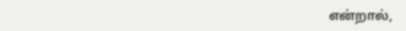என்றால்,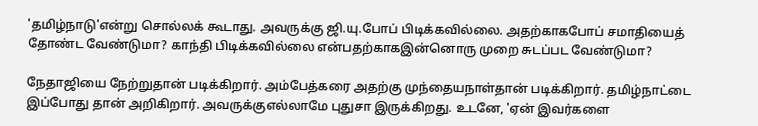'தமிழ்நாடு'என்று சொல்லக் கூடாது. அவருக்கு ஜி.யு.போப் பிடிக்கவில்லை. அதற்காகபோப் சமாதியைத் தோண்ட வேண்டுமா? காந்தி பிடிக்கவில்லை என்பதற்காகஇன்னொரு முறை சுடப்பட வேண்டுமா?

நேதாஜியை நேற்றுதான் படிக்கிறார். அம்பேத்கரை அதற்கு முந்தையநாள்தான் படிக்கிறார். தமிழ்நாட்டை இப்போது தான் அறிகிறார். அவருக்குஎல்லாமே புதுசா இருக்கிறது. உடனே, 'ஏன் இவர்களை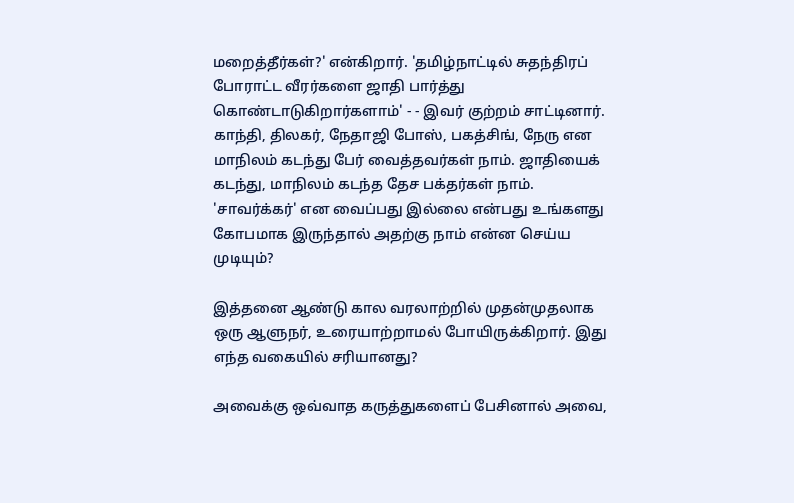மறைத்தீர்கள்?' என்கிறார். 'தமிழ்நாட்டில் சுதந்திரப் போராட்ட வீரர்களை ஜாதி பார்த்து கொண்டாடுகிறார்களாம்' - - இவர் குற்றம் சாட்டினார். காந்தி, திலகர், நேதாஜி போஸ், பகத்சிங், நேரு என மாநிலம் கடந்து பேர் வைத்தவர்கள் நாம். ஜாதியைக் கடந்து, மாநிலம் கடந்த தேச பக்தர்கள் நாம். 'சாவர்க்கர்' என வைப்பது இல்லை என்பது உங்களது கோபமாக இருந்தால் அதற்கு நாம் என்ன செய்ய முடியும்?

இத்தனை ஆண்டு கால வரலாற்றில் முதன்முதலாக ஒரு ஆளுநர், உரையாற்றாமல் போயிருக்கிறார். இது எந்த வகையில் சரியானது?

அவைக்கு ஒவ்வாத கருத்துகளைப் பேசினால் அவை,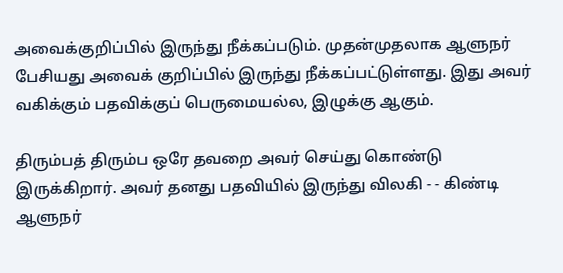அவைக்குறிப்பில் இருந்து நீக்கப்படும். முதன்முதலாக ஆளுநர் பேசியது அவைக் குறிப்பில் இருந்து நீக்கப்பட்டுள்ளது. இது அவர் வகிக்கும் பதவிக்குப் பெருமையல்ல, இழுக்கு ஆகும்.

திரும்பத் திரும்ப ஒரே தவறை அவர் செய்து கொண்டு இருக்கிறார். அவர் தனது பதவியில் இருந்து விலகி - - கிண்டி ஆளுநர்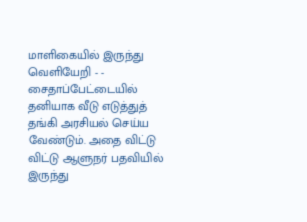மாளிகையில் இருந்து வெளியேறி - - சைதாப்பேட்டையில் தனியாக வீடு எடுத்துத் தங்கி அரசியல் செய்ய வேண்டும். அதை விட்டு விட்டு ஆளுநர் பதவியில் இருந்து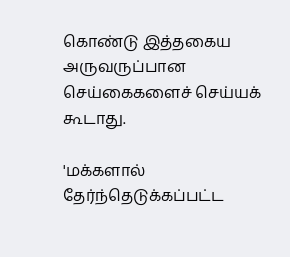கொண்டு இத்தகைய அருவருப்பான செய்கைகளைச் செய்யக் கூடாது.

'மக்களால் தேர்ந்தெடுக்கப்பட்ட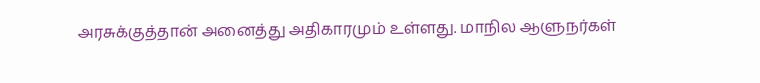அரசுக்குத்தான் அனைத்து அதிகாரமும் உள்ளது. மாநில ஆளுநர்கள்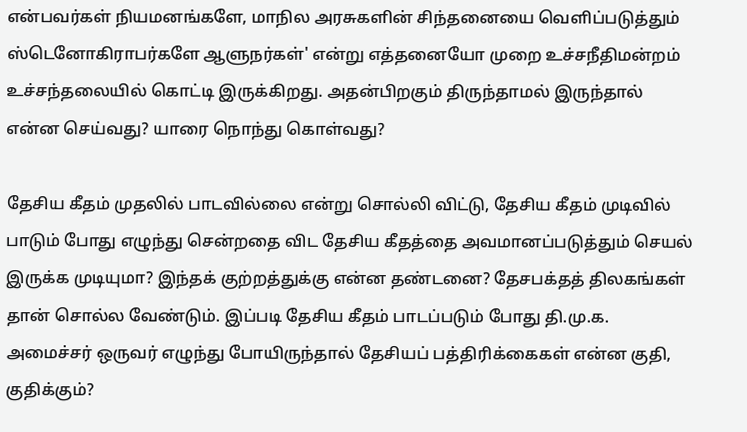என்பவர்கள் நியமனங்களே, மாநில அரசுகளின் சிந்தனையை வெளிப்படுத்தும் ஸ்டெனோகிராபர்களே ஆளுநர்கள்' என்று எத்தனையோ முறை உச்சநீதிமன்றம் உச்சந்தலையில் கொட்டி இருக்கிறது. அதன்பிறகும் திருந்தாமல் இருந்தால் என்ன செய்வது? யாரை நொந்து கொள்வது?

தேசிய கீதம் முதலில் பாடவில்லை என்று சொல்லி விட்டு, தேசிய கீதம் முடிவில் பாடும் போது எழுந்து சென்றதை விட தேசிய கீதத்தை அவமானப்படுத்தும் செயல் இருக்க முடியுமா? இந்தக் குற்றத்துக்கு என்ன தண்டனை? தேசபக்தத் திலகங்கள் தான் சொல்ல வேண்டும். இப்படி தேசிய கீதம் பாடப்படும் போது தி.மு.க. அமைச்சர் ஒருவர் எழுந்து போயிருந்தால் தேசியப் பத்திரிக்கைகள் என்ன குதி, குதிக்கும்?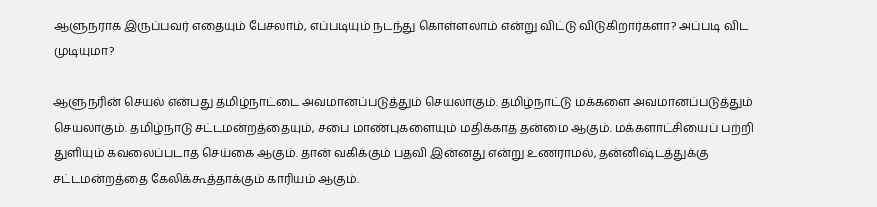ஆளுநராக இருப்பவர் எதையும் பேசலாம், எப்படியும் நடந்து கொள்ளலாம் என்று விட்டு விடுகிறார்களா? அப்படி விட முடியுமா?

ஆளுநரின் செயல் என்பது தமிழ்நாட்டை அவமானப்படுத்தும் செயலாகும். தமிழ்நாட்டு மக்களை அவமானப்படுத்தும் செயலாகும். தமிழ்நாடு சட்டமன்றத்தையும், சபை மாண்புகளையும் மதிக்காத தன்மை ஆகும். மக்களாட்சியைப் பற்றி துளியும் கவலைப்படாத செய்கை ஆகும். தான் வகிக்கும் பதவி இன்னது என்று உணராமல், தன்னிஷ்டத்துக்கு சட்டமன்றத்தை கேலிக்கூத்தாக்கும் காரியம் ஆகும்.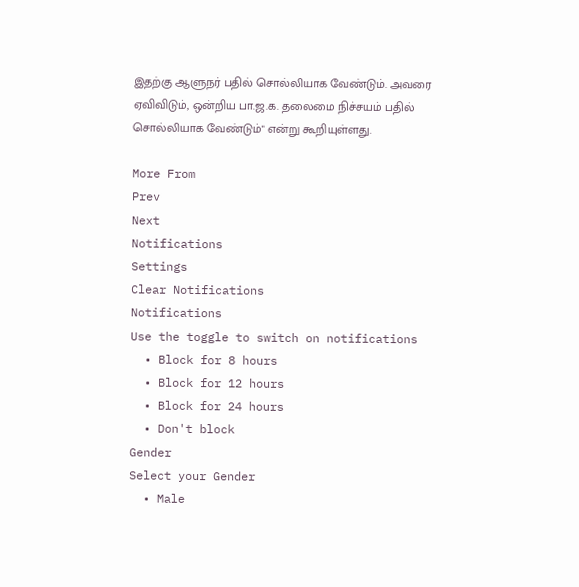இதற்கு ஆளுநர் பதில் சொல்லியாக வேண்டும். அவரை ஏவிவிடும், ஒன்றிய பா.ஜ.க. தலைமை நிச்சயம் பதில் சொல்லியாக வேண்டும்" என்று கூறியுள்ளது.

More From
Prev
Next
Notifications
Settings
Clear Notifications
Notifications
Use the toggle to switch on notifications
  • Block for 8 hours
  • Block for 12 hours
  • Block for 24 hours
  • Don't block
Gender
Select your Gender
  • Male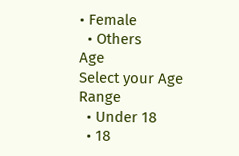• Female
  • Others
Age
Select your Age Range
  • Under 18
  • 18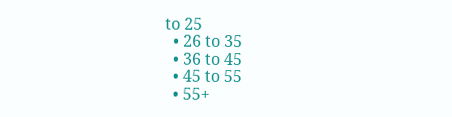to 25
  • 26 to 35
  • 36 to 45
  • 45 to 55
  • 55+